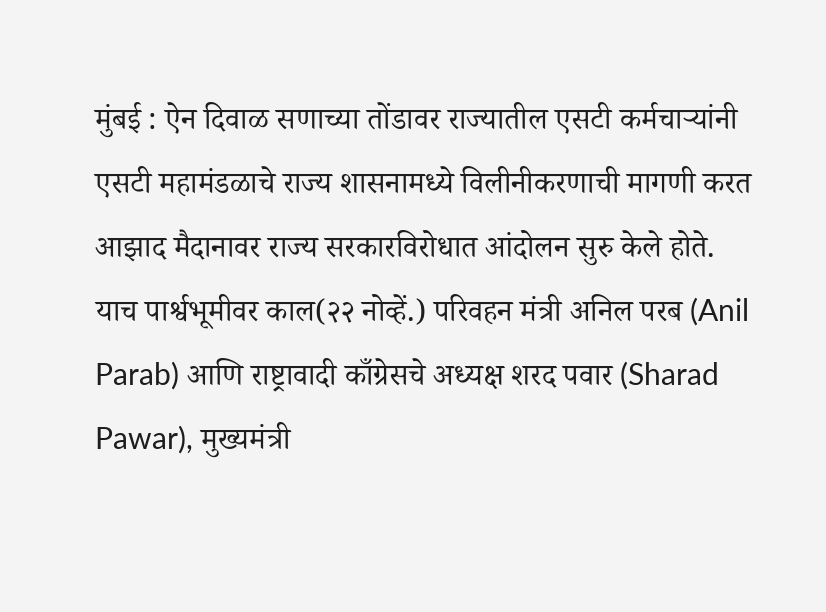मुंबई : ऐन दिवाळ सणाच्या तोंडावर राज्यातील एसटी कर्मचाऱ्यांनी एसटी महामंडळाचे राज्य शासनामध्ये विलीनीकरणाची मागणी करत आझाद मैदानावर राज्य सरकारविरोधात आंदोलन सुरु केले होते. याच पार्श्वभूमीवर काल(२२ नोव्हें.) परिवहन मंत्री अनिल परब (Anil Parab) आणि राष्ट्रावादी काँग्रेसचे अध्यक्ष शरद पवार (Sharad Pawar), मुख्यमंत्री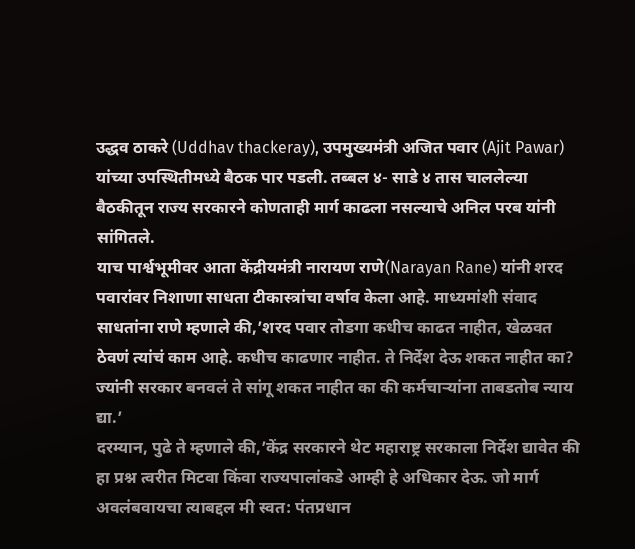उद्धव ठाकरे (Uddhav thackeray), उपमुख्यमंत्री अजित पवार (Ajit Pawar) यांच्या उपस्थितीमध्ये बैठक पार पडली. तब्बल ४- साडे ४ तास चाललेल्या बैठकीतून राज्य सरकारने कोणताही मार्ग काढला नसल्याचे अनिल परब यांनी सांगितले.
याच पार्श्वभूमीवर आता केंद्रीयमंत्री नारायण राणे(Narayan Rane) यांनी शरद पवारांवर निशाणा साधता टीकास्त्रांचा वर्षाव केला आहे. माध्यमांशी संवाद साधतांना राणे म्हणाले की,’शरद पवार तोडगा कधीच काढत नाहीत, खेळवत ठेवणं त्यांचं काम आहे. कधीच काढणार नाहीत. ते निर्देश देऊ शकत नाहीत का? ज्यांनी सरकार बनवलं ते सांगू शकत नाहीत का की कर्मचाऱ्यांना ताबडतोब न्याय द्या.’
दरम्यान, पुढे ते म्हणाले की,’केंद्र सरकारने थेट महाराष्ट्र सरकाला निर्देश द्यावेत की हा प्रश्न त्वरीत मिटवा किंवा राज्यपालांकडे आम्ही हे अधिकार देऊ. जो मार्ग अवलंबवायचा त्याबद्दल मी स्वत: पंतप्रधान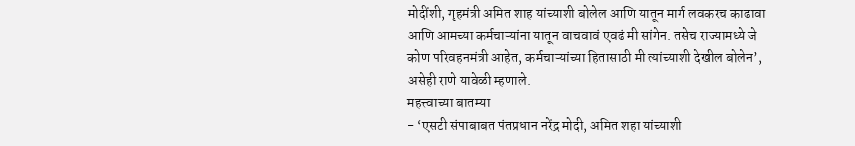मोदींशी, गृहमंत्री अमित शाह यांच्याशी बोलेल आणि यातून मार्ग लवकरच काढावा आणि आमच्या कर्मचाऱ्यांना यातून वाचवावं एवढं मी सांगेन. तसेच राज्यामध्ये जे कोण परिवहनमंत्री आहेत, कर्मचाऱ्यांच्या हितासाठी मी त्यांच्याशी देखील बोलेन’, असेही राणे यावेळी म्हणाले.
महत्त्वाच्या बातम्या
- ‘एसटी संपाबाबत पंतप्रधान नरेंद्र मोदी, अमित शहा यांच्याशी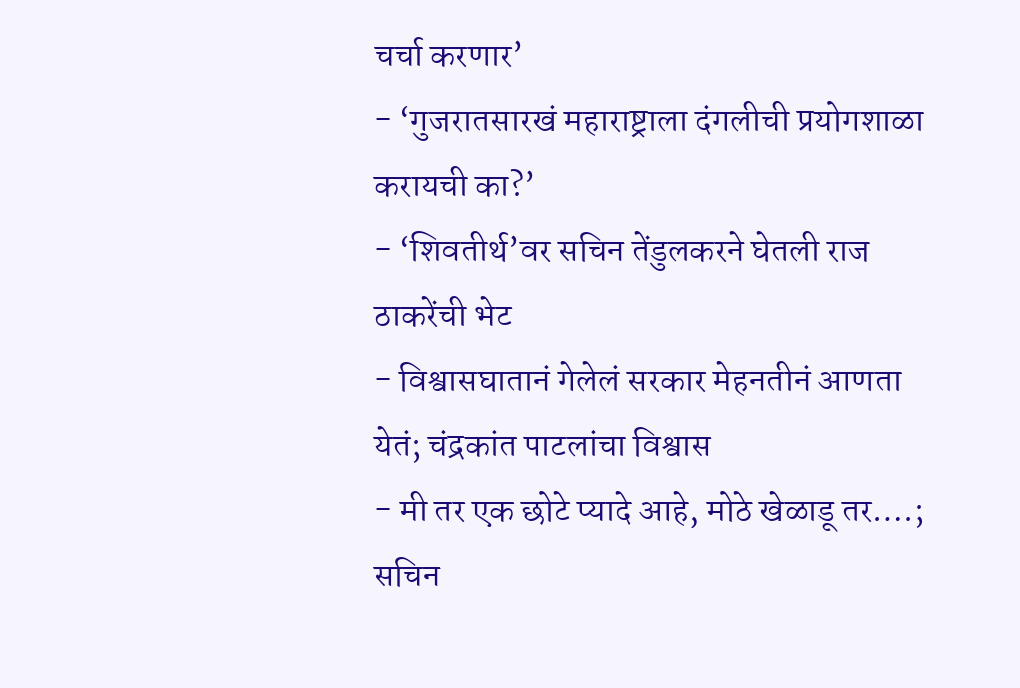चर्चा करणार’
- ‘गुजरातसारखं महाराष्ट्राला दंगलीची प्रयोगशाळा करायची का?’
- ‘शिवतीर्थ’वर सचिन तेंडुलकरने घेतली राज ठाकरेंची भेट
- विश्वासघातानं गेलेलं सरकार मेहनतीनं आणता येतं; चंद्रकांत पाटलांचा विश्वास
- मी तर एक छोटे प्यादे आहे, मोठे खेळाडू तर….; सचिन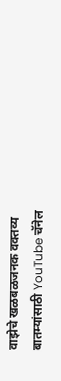वाझेचे खळबळजनक वक्तव्य
बातम्यांसाठी YouTube चॅनेल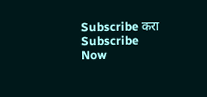Subscribe करा
Subscribe Now